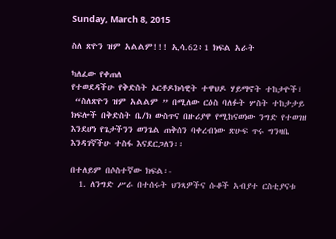Sunday, March 8, 2015

ስለ ጽዮን ዝም አልልም!!! ኢሳ.62፥1 ክፍል አራት

ካለፈው የቀጠለ
የተወደዳችሁ የቅድስት ኦርቶዶክሳዊት ተዋህዶ ሃይማኖት ተከታዮች፣
 “ስለጽዮን ዝም አልልም ” በሚለው ርዕስ ባለፉት ሦስት ተከታታይ ክፍሎች በቅድስት ቤ/ክ ውስጥና በዙሪያዋ የሚከናወነው ንግድ የተወገዘ እንደሆነ የጌታችንን ወንጌል ጠቅሰን ባቀረብነው ጽሁፍ ጥሩ ግንዛቤ እንዳገኛችሁ ተስፋ እናደርጋለን፡፡

በተለይም በሶስተኛው ክፍል፡-
  1. ለንግድ ሥራ በተሰሩት ህንጻዎችና ሱቆች አብያተ ርስቲያናቱ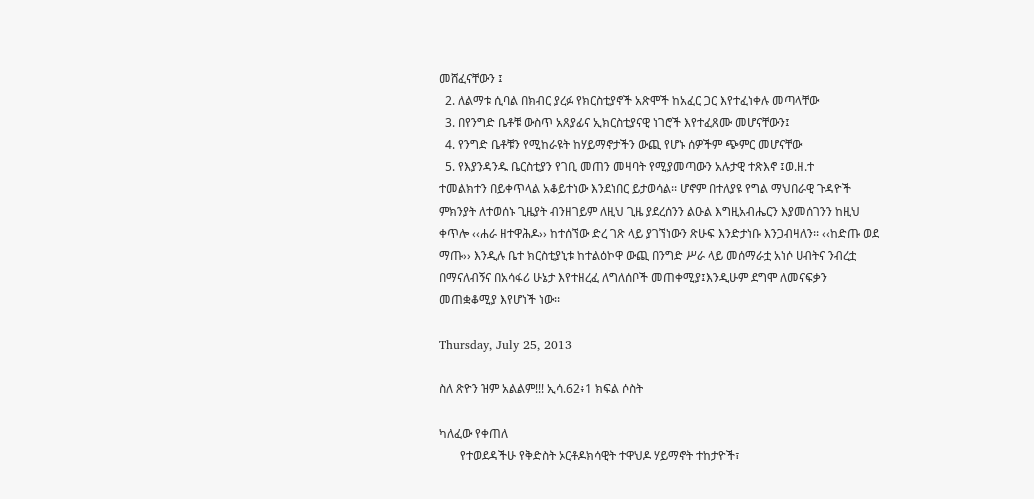መሸፈናቸውን ፤
  2. ለልማቱ ሲባል በክብር ያረፉ የክርስቲያኖች አጽሞች ከአፈር ጋር እየተፈነቀሉ መጣላቸው
  3. በየንግድ ቤቶቹ ውስጥ አጸያፊና ኢክርስቲያናዊ ነገሮች እየተፈጸሙ መሆናቸውን፤
  4. የንግድ ቤቶቹን የሚከራዩት ከሃይማኖታችን ውጪ የሆኑ ሰዎችም ጭምር መሆናቸው
  5. የእያንዳንዱ ቤርስቲያን የገቢ መጠን መዛባት የሚያመጣውን አሉታዊ ተጽእኖ ፤ወ.ዘ.ተ
ተመልክተን በይቀጥላል አቆይተነው እንደነበር ይታወሳል፡፡ ሆኖም በተለያዩ የግል ማህበራዊ ጉዳዮች ምክንያት ለተወሰኑ ጊዜያት ብንዘገይም ለዚህ ጊዜ ያደረሰንን ልዑል እግዚአብሔርን እያመሰገንን ከዚህ ቀጥሎ ‹‹ሐራ ዘተዋሕዶ›› ከተሰኘው ድረ ገጽ ላይ ያገኘነውን ጽሁፍ እንድታነቡ እንጋብዛለን፡፡ ‹‹ከድጡ ወደ ማጡ›› እንዲሉ ቤተ ክርስቲያኒቱ ከተልዕኮዋ ውጪ በንግድ ሥራ ላይ መሰማራቷ አነሶ ሀብትና ንብረቷ በማናለብኝና በአሳፋሪ ሁኔታ እየተዘረፈ ለግለሰቦች መጠቀሚያ፤እንዲሁም ደግሞ ለመናፍቃን መጠቋቆሚያ እየሆነች ነው፡፡

Thursday, July 25, 2013

ስለ ጽዮን ዝም አልልም!!! ኢሳ.62፥1 ክፍል ሶስት

ካለፈው የቀጠለ
       የተወደዳችሁ የቅድስት ኦርቶዶክሳዊት ተዋህዶ ሃይማኖት ተከታዮች፣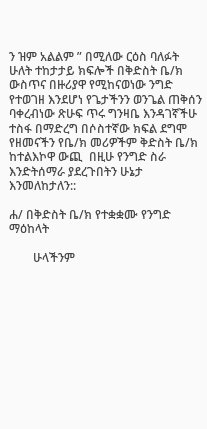ን ዝም አልልም ” በሚለው ርዕስ ባለፉት ሁለት ተከታታይ ክፍሎች በቅድስት ቤ/ክ ውስጥና በዙሪያዋ የሚከናወነው ንግድ የተወገዘ እንደሆነ የጌታችንን ወንጌል ጠቅሰን ባቀረብነው ጽሁፍ ጥሩ ግንዛቤ እንዳገኛችሁ ተስፋ በማድረግ በሶስተኛው ክፍል ደግሞ የዘመናችን የቤ/ክ መሪዎችም ቅድስት ቤ/ክ ከተልእኮዋ ውጪ  በዚሁ የንግድ ስራ እንድትሰማራ ያደረጉበትን ሁኔታ እንመለከታለን::

ሐ/ በቅድስት ቤ/ክ የተቋቋሙ የንግድ ማዕከላት

        ሁላችንም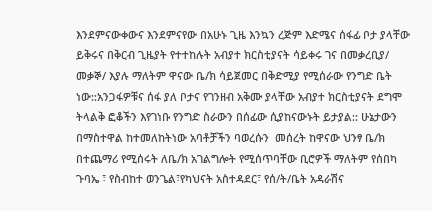እንደምናውቀውና እንደምናየው በአሁኑ ጊዜ እንኳን ረጅም እድሜና ሰፋፊ ቦታ ያላቸው ይቅሩና በቅርብ ጊዜያት የተተከሉት አብያተ ክርስቲያናት ሳይቀሩ ገና በመቃረቢያ/ መቃኞ/ እያሉ ማለትም ዋናው ቤ/ክ ሳይጀመር በቅድሚያ የሚሰራው የንግድ ቤት ነው::አንጋፋዎቹና ሰፋ ያለ ቦታና የገንዘብ አቅሙ ያላቸው አብያተ ክርስቲያናት ደግሞ ትላልቅ ፎቆችን እየገነቡ የንግድ ስራውን በሰፊው ሲያከናውኑት ይታያል:: ሁኔታውን በማስተዋል ከተመለከትነው አባቶቻችን ባወረሱን  መሰረት ከዋናው ህንፃ ቤ/ክ በተጨማሪ የሚሰሩት ለቤ/ክ አገልግሎት የሚሰጥባቸው ቢሮዎች ማለትም የሰበካ ጉባኤ ፣ የስብከተ ወንጌል፣የካህናት አስተዳደር፣ የሰ/ት/ቤት አዳራሽና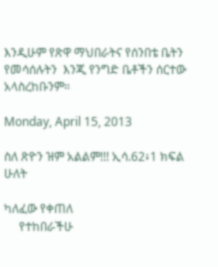እንዲሁም የጽዋ ማህበራትና የሰንበቴ ቤትን የመሳሰሉትን  እንጂ የንግድ ቤቶችን ሰርተው አላስረከቡንም።

Monday, April 15, 2013

ስለ ጽዮን ዝም አልልም!!! ኢሳ.62፥1 ክፍል ሁለት

ካለፈው የቀጠለ
     የተከበራችሁ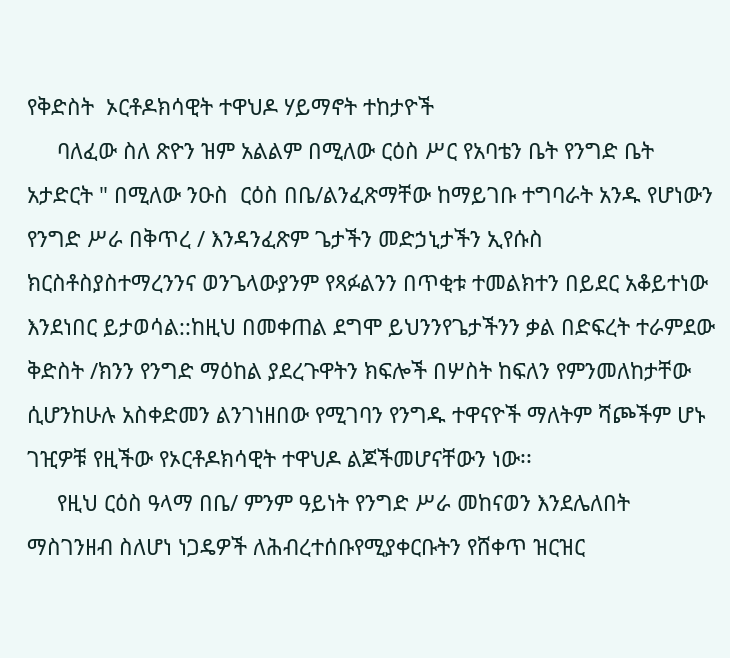የቅድስት  ኦርቶዶክሳዊት ተዋህዶ ሃይማኖት ተከታዮች
     ባለፈው ስለ ጽዮን ዝም አልልም በሚለው ርዕስ ሥር የአባቴን ቤት የንግድ ቤት አታድርት " በሚለው ንዑስ  ርዕስ በቤ/ልንፈጽማቸው ከማይገቡ ተግባራት አንዱ የሆነውን የንግድ ሥራ በቅጥረ / እንዳንፈጽም ጌታችን መድኃኒታችን ኢየሱስ ክርስቶስያስተማረንንና ወንጌላውያንም የጻፉልንን በጥቂቱ ተመልክተን በይደር አቆይተነው እንደነበር ይታወሳል::ከዚህ በመቀጠል ደግሞ ይህንንየጌታችንን ቃል በድፍረት ተራምደው ቅድስት /ክንን የንግድ ማዕከል ያደረጉዋትን ክፍሎች በሦስት ከፍለን የምንመለከታቸው ሲሆንከሁሉ አስቀድመን ልንገነዘበው የሚገባን የንግዱ ተዋናዮች ማለትም ሻጮችም ሆኑ ገዢዎቹ የዚችው የኦርቶዶክሳዊት ተዋህዶ ልጆችመሆናቸውን ነው፡፡
     የዚህ ርዕስ ዓላማ በቤ/ ምንም ዓይነት የንግድ ሥራ መከናወን እንደሌለበት ማስገንዘብ ስለሆነ ነጋዴዎች ለሕብረተሰቡየሚያቀርቡትን የሸቀጥ ዝርዝር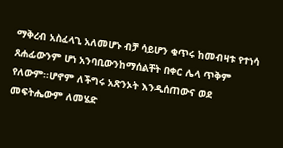ማቅረብ አስፈላጊ አለመሆኑ ብቻ ሳይሆን ቁጥሩ ከመብዛቱ የተነሳ ጸሐፊውንም ሆነ አንባቢውንከማሰልቸት በቀር ሌላ ጥቅም የለውም፡፡ሆኖም ለችግሩ አጽንኦት እንዲሰጠውና ወደ መፍትሔውም ለመሄድ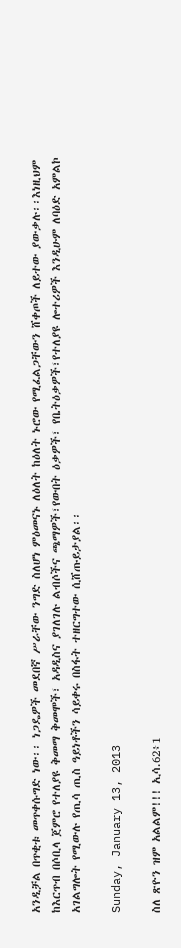አንዲቻል በጥቂቱ መጥቀሱግድ ነው፡፡ ነጋዴዎች መደበኛ ሥራቸው ንግድ ስለሆነ ምዕመናኑ ለዕለት ከዕለት ኑሮው የሚፈልጋቸውን ሸቀጦች ለይተው ያውቃሉ፡፡እነዚህም ከእርጥብ በሶቢላ ጀምሮ የተለያዩ ቅመማ ቅመሞች፣ አዳዲስና ያገለገሉ ልብሶችና ጫማዎች፣የውበት ዕቃዎች፣ የቤትዕቃዎች፣የተለያዩ ሎተሪዎች እንዲሁም ለባዕድ አምልኮ አገልግሎት የሚውሉ የጢሳ ጢስ ዓይነቶችን ሳይቀሩ በስፋት ተዘርግተው ሲሸጡይታያል፡፡

Sunday, January 13, 2013

ስለ ጽዮን ዝም አልልም!!! ኢሳ.62፥1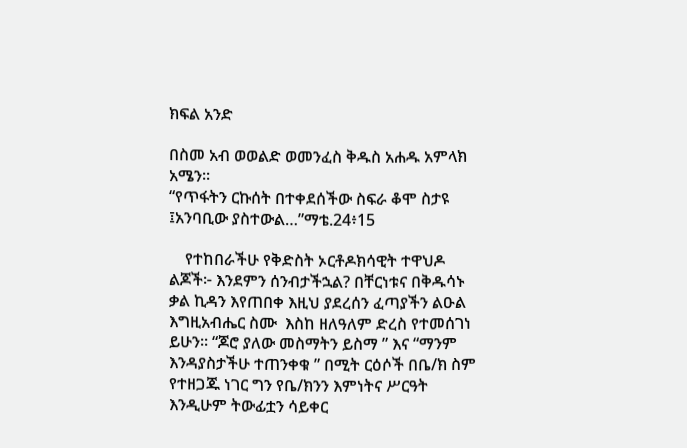ክፍል አንድ

በስመ አብ ወወልድ ወመንፈስ ቅዱስ አሐዱ አምላክ አሜን፡፡
“የጥፋትን ርኩሰት በተቀደሰችው ስፍራ ቆሞ ስታዩ ፤አንባቢው ያስተውል…”ማቴ.24፥15

    የተከበራችሁ የቅድስት ኦርቶዶክሳዊት ተዋህዶ ልጆች፦ እንደምን ሰንብታችኋል? በቸርነቱና በቅዱሳኑ ቃል ኪዳን እየጠበቀ እዚህ ያደረሰን ፈጣያችን ልዑል እግዚአብሔር ስሙ  እስከ ዘለዓለም ድረስ የተመሰገነ ይሁን፡፡ “ጆሮ ያለው መስማትን ይስማ ” እና “ማንም እንዳያስታችሁ ተጠንቀቁ ” በሚት ርዕሶች በቤ/ክ ስም የተዘጋጁ ነገር ግን የቤ/ክንን እምነትና ሥርዓት እንዲሁም ትውፊቷን ሳይቀር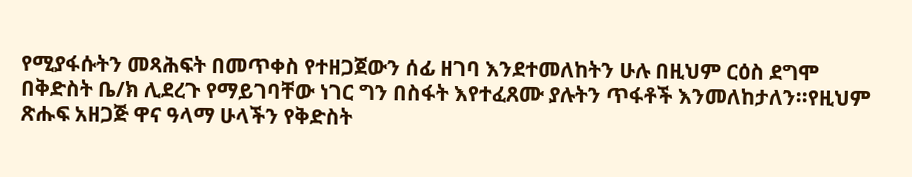የሚያፋሱትን መጻሕፍት በመጥቀስ የተዘጋጀውን ሰፊ ዘገባ እንደተመለከትን ሁሉ በዚህም ርዕስ ደግሞ በቅድስት ቤ/ክ ሊደረጉ የማይገባቸው ነገር ግን በስፋት እየተፈጸሙ ያሉትን ጥፋቶች እንመለከታለን፡፡የዚህም ጽሑፍ አዘጋጅ ዋና ዓላማ ሁላችን የቅድስት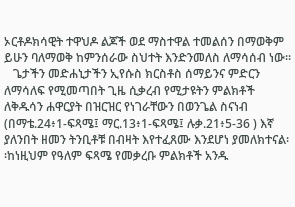ኦርቶዶክሳዊት ተዋህዶ ልጆች ወደ ማስተዋል ተመልሰን በማወቅም ይሁን ባለማወቅ ከምንሰራው ስህተት እንድንመለስ ለማሳሰብ ነው፡፡
   ጌታችን መድሐኒታችን ኢየሱስ ክርስቶስ ሰማይንና ምድርን ለማሳለፍ የሚመጣበት ጊዜ ሲቃረብ የሚታዩትን ምልክቶች ለቅዱሳን ሐዋርያት በዝርዝር የነገራቸውን በወንጌል ስናነብ (በማቴ.24፥1-ፍጻሜ፤ ማር.13፥1-ፍጻሜ፤ ሉቃ.21፥5-36 ) እኛ ያለንበት ዘመን ትንቢቶቹ በብዛት እየተፈጸሙ እንደሆነ ያመለክተናል፡፡ከነዚህም የዓለም ፍጻሜ የመቃረቡ ምልክቶች አንዱ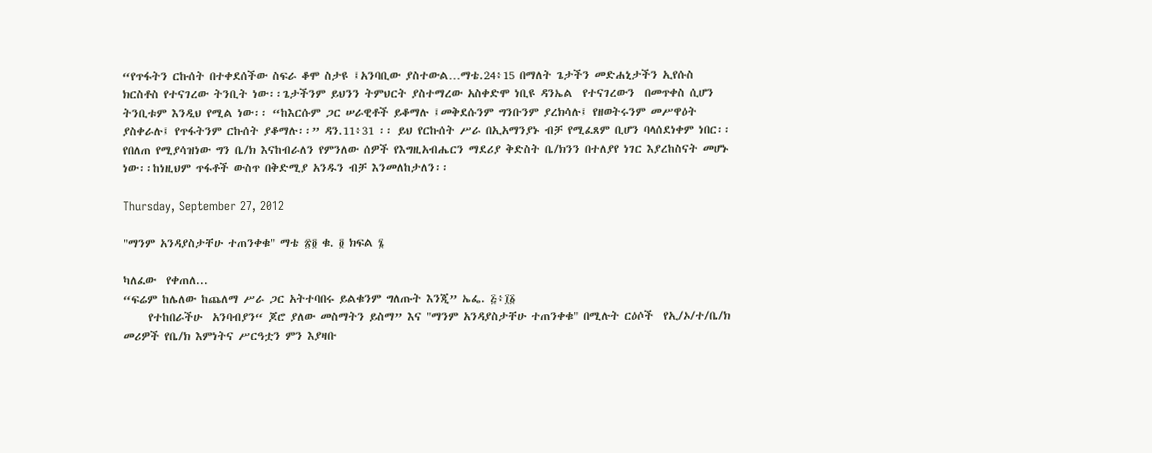“የጥፋትን ርኩሰት በተቀደሰችው ስፍራ ቆሞ ስታዩ ፤አንባቢው ያስተውል…ማቴ.24፥15 በማለት ጌታችን መድሐኒታችን ኢየሱስ ክርስቶስ የተናገረው ትንቢት ነው፡፡ጌታችንም ይህንን ትምህርት ያስተማረው አስቀድሞ ነቢዩ ዳንኤል  የተናገረውን  በመጥቀስ ሲሆን ትንቢቱም እንዲህ የሚል ነው፡፡ “ከእርሱም ጋር ሠራዊቶች ይቆማሉ ፤መቅደሱንም ግንቡንም ያረክሳሉ፤ የዘወትሩንም መሥዋዕት ያስቀራሉ፤ የጥፋትንም ርኩሰት ያቆማሉ፡፡” ዳን.11፥31 ፡፡ ይህ የርኩሰት ሥራ በኢአማንያኑ ብቻ የሚፈጸም ቢሆን ባላሰደነቀም ነበር፡፡የበለጠ የሚያሳዝነው ግን ቤ/ክ እናከብራለን የምንለው ሰዎች የእግዚአብሔርን ማደሪያ ቅድስት ቤ/ክንን በተለያየ ነገር እያረከስናት መሆኑ ነው፡፡ከነዚህም ጥፋቶች ውስጥ በቅድሚያ አንዱን ብቻ እንመለከታለን፡፡

Thursday, September 27, 2012

"ማንም አንዳያስታቸሁ ተጠንቀቁ" ማቴ ፳፬ ቁ. ፬ ክፍል ፮

ካለፈው  የቀጠለ...
“ፍሬም ከሌለው ከጨለማ ሥራ ጋር አትተባበሩ ይልቁንም ግለጡት እንጂ” ኤፌ. ፭፥፲፩
     የተከበራችሁ  አንባብያን“ ጆሮ ያለው መስማትን ይስማ” እና "ማንም አንዳያስታቸሁ ተጠንቀቁ" በሚሉት ርዕሶች  የኢ/ኦ/ተ/ቤ/ክ መሪዎች የቤ/ክ እምነትና ሥርዓቷን ምን እያዛቡ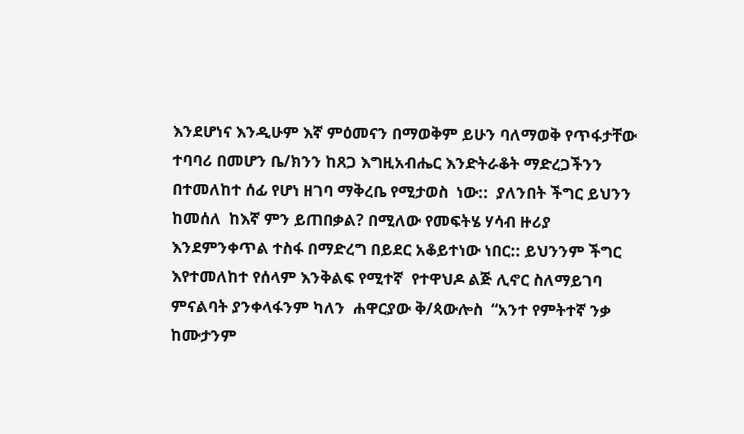እንደሆነና እንዲሁም እኛ ምዕመናን በማወቅም ይሁን ባለማወቅ የጥፋታቸው ተባባሪ በመሆን ቤ/ክንን ከጸጋ እግዚአብሔር እንድትራቆት ማድረጋችንን በተመለከተ ሰፊ የሆነ ዘገባ ማቅረቤ የሚታወስ  ነው::  ያለንበት ችግር ይህንን ከመሰለ  ከእኛ ምን ይጠበቃል? በሚለው የመፍትሄ ሃሳብ ዙሪያ እንደምንቀጥል ተስፋ በማድረግ በይደር አቆይተነው ነበር:: ይህንንም ችግር እየተመለከተ የሰላም እንቅልፍ የሚተኛ  የተዋህዶ ልጅ ሊኖር ስለማይገባ ምናልባት ያንቀላፋንም ካለን  ሐዋርያው ቅ/ጳውሎስ  “አንተ የምትተኛ ንቃ ከሙታንም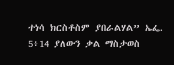ተነሳ ክርስቶስም ያበራልሃል” ኤፌ. 5፥14 ያለውን ቃል ማስታወስ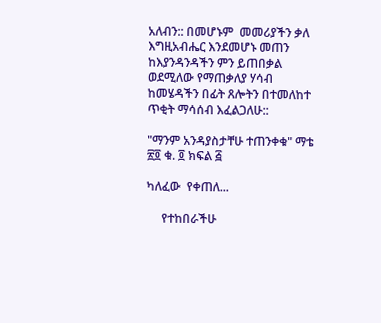አለብን:: በመሆኑም  መመሪያችን ቃለ  እግዚአብሔር እንደመሆኑ መጠን ከእያንዳንዳችን ምን ይጠበቃል ወደሚለው የማጠቃለያ ሃሳብ ከመሄዳችን በፊት ጸሎትን በተመለከተ ጥቂት ማሳሰብ እፈልጋለሁ::

"ማንም አንዳያስታቸሁ ተጠንቀቁ" ማቴ ፳፬ ቁ. ፬ ክፍል ፭

ካለፈው  የቀጠለ...

     የተከበራችሁ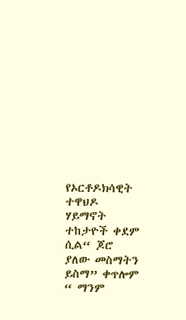የኦርቶዶክሳዊት ተዋህዶ ሃይማኖት ተከታዮች ቀደም ሲል“ ጆሮ ያለው መስማትን ይስማ” ቀጥሎም “ ማንም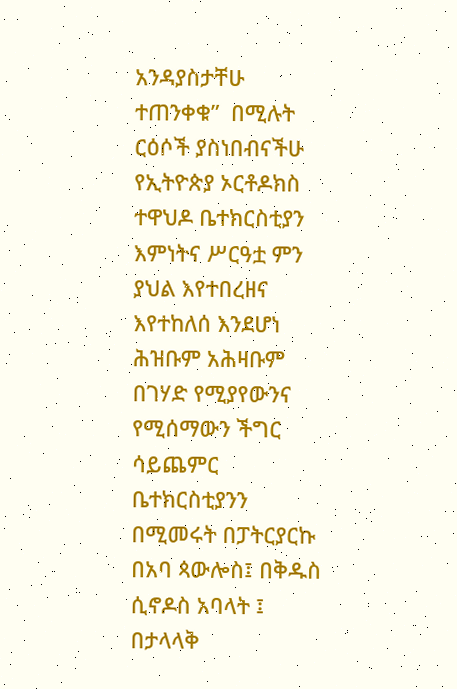አንዳያስታቸሁ ተጠንቀቁ”  በሚሉት ርዕሶች ያስነበብናችሁ የኢትዮጵያ ኦርቶዶክስ ተዋህዶ ቤተክርስቲያን እምነትና ሥርዓቷ ምን ያህል እየተበረዘና እየተከለሰ እንደሆነ ሕዝቡም አሕዛቡም በገሃድ የሚያየውንና የሚሰማውን ችግር ሳይጨምር ቤተክርስቲያንን በሚመሩት በፓትርያርኩ በአባ ጳውሎስ፤ በቅዱስ ሲኖዶስ አባላት ፤ በታላላቅ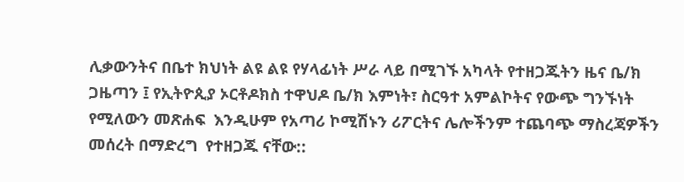ሊቃውንትና በቤተ ክህነት ልዩ ልዩ የሃላፊነት ሥራ ላይ በሚገኙ አካላት የተዘጋጁትን ዜና ቤ/ክ ጋዜጣን ፤ የኢትዮጲያ ኦርቶዶክስ ተዋህዶ ቤ/ክ እምነት፣ ስርዓተ አምልኮትና የውጭ ግንኙነት የሚለውን መጽሐፍ  እንዲሁም የአጣሪ ኮሚሽኑን ሪፖርትና ሌሎችንም ተጨባጭ ማስረጃዎችን መሰረት በማድረግ  የተዘጋጁ ናቸው::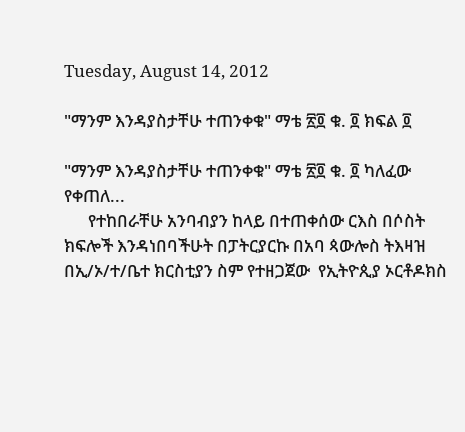Tuesday, August 14, 2012

"ማንም እንዳያስታቸሁ ተጠንቀቁ" ማቴ ፳፬ ቁ. ፬ ክፍል ፬

"ማንም እንዳያስታቸሁ ተጠንቀቁ" ማቴ ፳፬ ቁ. ፬ ካለፈው  የቀጠለ...
      የተከበራቸሁ አንባብያን ከላይ በተጠቀሰው ርእስ በሶስት ክፍሎች እንዳነበባችሁት በፓትርያርኩ በአባ ጳውሎስ ትእዛዝ በኢ/ኦ/ተ/ቤተ ክርስቲያን ስም የተዘጋጀው  የኢትዮጲያ ኦርቶዶክስ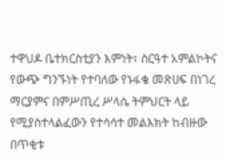ተዋህዶ ቤተክርስቲያን እምነት፣ ስርዓተ አምልኮትና የውጭ ግንኙነት የተባለው የኑፋቄ መጽሀፍ በነገረ ማርያምና በምሥጢረ ሥላሴ ትምህርት ላይ የሚያስተላልፈውን የተሳሳተ መልእክት ከብዙው በጥቂቱ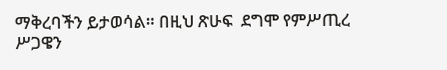ማቅረባችን ይታወሳል። በዚህ ጽሁፍ  ደግሞ የምሥጢረ ሥጋዌን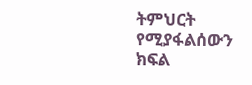ትምህርት የሚያፋልሰውን ክፍል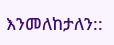እንመለከታለን::